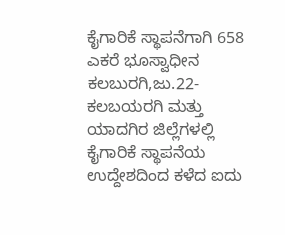ಕೈಗಾರಿಕೆ ಸ್ಥಾಪನೆಗಾಗಿ 658 ಎಕರೆ ಭೂಸ್ವಾಧೀನ
ಕಲಬುರಗಿ,ಜು.22- ಕಲಬಯರಗಿ ಮತ್ತು ಯಾದಗಿರ ಜಿಲ್ಲೆಗಳಲ್ಲಿ ಕೈಗಾರಿಕೆ ಸ್ಥಾಪನೆಯ ಉದ್ದೇಶದಿಂದ ಕಳೆದ ಐದು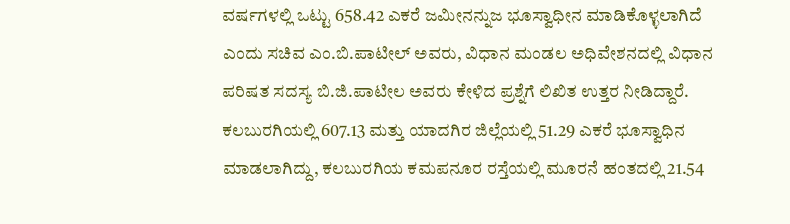ವರ್ಷಗಳಲ್ಲಿ ಒಟ್ಟು 658.42 ಎಕರೆ ಜಮೀನನ್ನುಜ ಭೂಸ್ವಾಧೀನ ಮಾಡಿಕೊಳ್ಳಲಾಗಿದೆ ಎಂದು ಸಚಿವ ಎಂ.ಬಿ.ಪಾಟೀಲ್ ಅವರು, ವಿಧಾನ ಮಂಡಲ ಅಧಿವೇಶನದಲ್ಲಿ ವಿಧಾನ ಪರಿಷತ ಸದಸ್ಯ ಬಿ.ಜಿ.ಪಾಟೀಲ ಅವರು ಕೇಳಿದ ಪ್ರಶ್ನೆಗೆ ಲಿಖಿತ ಉತ್ತರ ನೀಡಿದ್ದಾರೆ.
ಕಲಬುರಗಿಯಲ್ಲಿ 607.13 ಮತ್ತು ಯಾದಗಿರ ಜಿಲ್ಲೆಯಲ್ಲಿ 51.29 ಎಕರೆ ಭೂಸ್ವಾಧಿನ ಮಾಡಲಾಗಿದ್ದು, ಕಲಬುರಗಿಯ ಕಮಪನೂರ ರಸ್ತೆಯಲ್ಲಿ ಮೂರನೆ ಹಂತದಲ್ಲಿ 21.54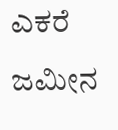ಎಕರೆ ಜಮೀನ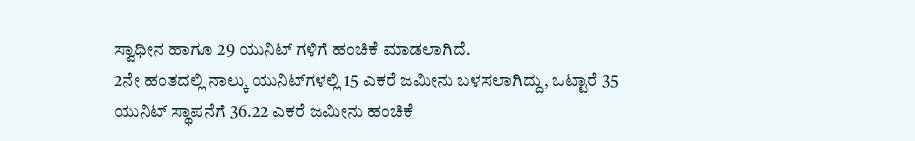ಸ್ವಾಧೀನ ಹಾಗೂ 29 ಯುನಿಟ್ ಗಳಿಗೆ ಹಂಚಿಕೆ ಮಾಡಲಾಗಿದೆ.
2ನೇ ಹಂತದಲ್ಲಿ ನಾಲ್ಕು ಯುನಿಟ್‍ಗಳಲ್ಲಿ 15 ಎಕರೆ ಜಮೀನು ಬಳಸಲಾಗಿದ್ದು, ಒಟ್ಟಾರೆ 35 ಯುನಿಟ್ ಸ್ಥಾಪನೆಗೆ 36.22 ಎಕರೆ ಜಮೀನು ಹಂಚಿಕೆ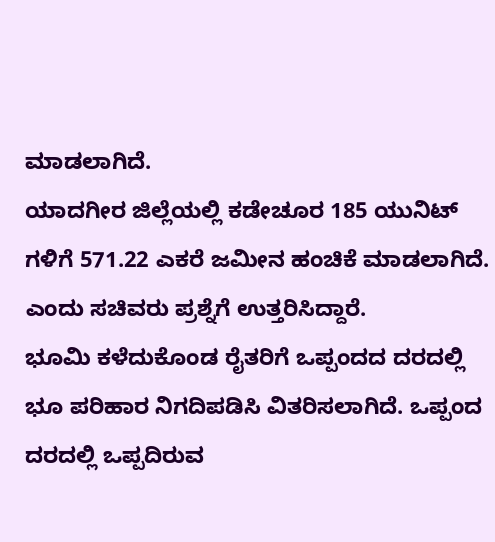ಮಾಡಲಾಗಿದೆ.
ಯಾದಗೀರ ಜಿಲ್ಲೆಯಲ್ಲಿ ಕಡೇಚೂರ 185 ಯುನಿಟ್ ಗಳಿಗೆ 571.22 ಎಕರೆ ಜಮೀನ ಹಂಚಿಕೆ ಮಾಡಲಾಗಿದೆ. ಎಂದು ಸಚಿವರು ಪ್ರಶ್ನೆಗೆ ಉತ್ತರಿಸಿದ್ದಾರೆ.
ಭೂಮಿ ಕಳೆದುಕೊಂಡ ರೈತರಿಗೆ ಒಪ್ಪಂದದ ದರದಲ್ಲಿ ಭೂ ಪರಿಹಾರ ನಿಗದಿಪಡಿಸಿ ವಿತರಿಸಲಾಗಿದೆ. ಒಪ್ಪಂದ ದರದಲ್ಲಿ ಒಪ್ಪದಿರುವ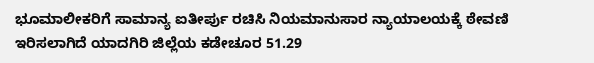ಭೂಮಾಲೀಕರಿಗೆ ಸಾಮಾನ್ಯ ಐತೀರ್ಪು ರಚಿಸಿ ನಿಯಮಾನುಸಾರ ನ್ಯಾಯಾಲಯಕ್ಕೆ ಠೇವಣಿ ಇರಿಸಲಾಗಿದೆ ಯಾದಗಿರಿ ಜಿಲ್ಲೆಯ ಕಡೇಚೂರ 51.29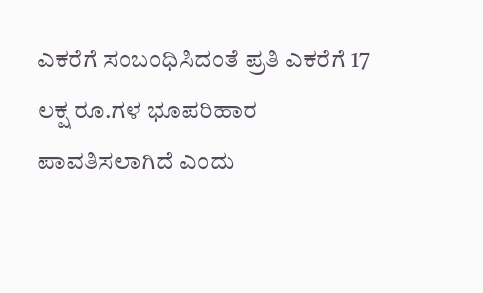ಎಕರೆಗೆ ಸಂಬಂಧಿಸಿದಂತೆ ಪ್ರತಿ ಎಕರೆಗೆ 17 ಲಕ್ಷ ರೂ.ಗಳ ಭೂಪರಿಹಾರ ಪಾವತಿಸಲಾಗಿದೆ ಎಂದು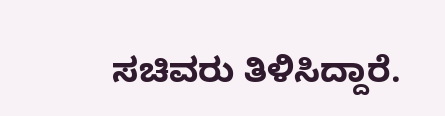ಸಚಿವರು ತಿಳಿಸಿದ್ದಾರೆ.